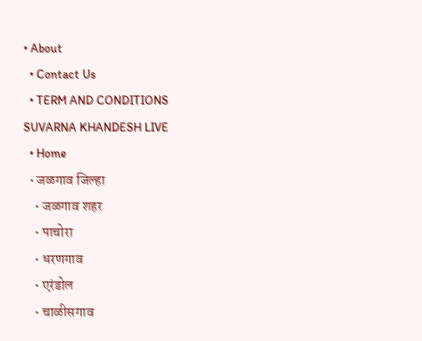• About
  • Contact Us
  • TERM AND CONDITIONS
SUVARNA KHANDESH LIVE
  • Home
  • जळगाव जिल्हा
    • जळगाव शहर
    • पाचोरा
    • धरणगाव
    • एरंडोल
    • चाळीसगाव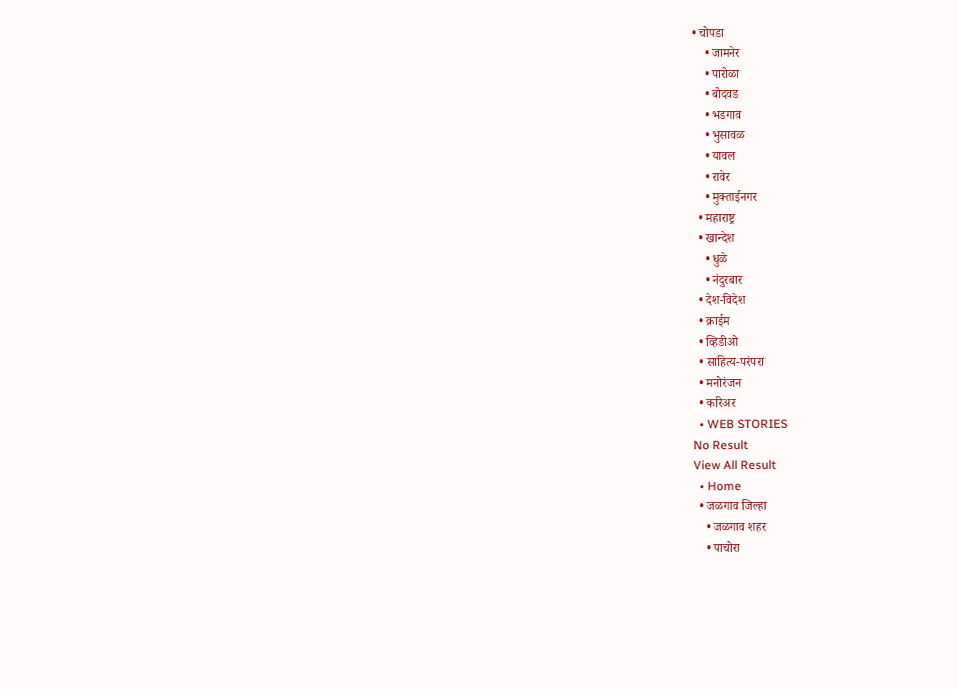• चोपडा
    • जामनेर
    • पारोळा
    • बोदवड
    • भडगाव
    • भुसावळ
    • यावल
    • रावेर
    • मुक्ताईनगर
  • महाराष्ट्र
  • खान्देश
    • धुळे
    • नंदुरबार
  • देश-विदेश
  • क्राईम
  • व्हिडीओ
  • साहित्य-परंपरा
  • मनोरंजन
  • करिअर
  • WEB STORIES
No Result
View All Result
  • Home
  • जळगाव जिल्हा
    • जळगाव शहर
    • पाचोरा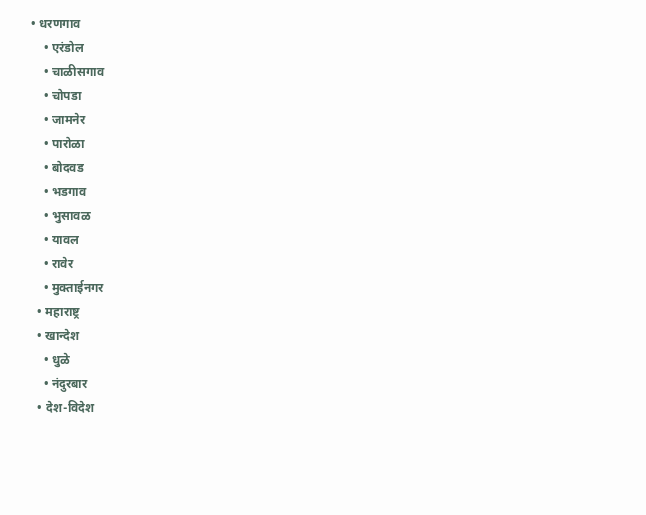• धरणगाव
    • एरंडोल
    • चाळीसगाव
    • चोपडा
    • जामनेर
    • पारोळा
    • बोदवड
    • भडगाव
    • भुसावळ
    • यावल
    • रावेर
    • मुक्ताईनगर
  • महाराष्ट्र
  • खान्देश
    • धुळे
    • नंदुरबार
  • देश-विदेश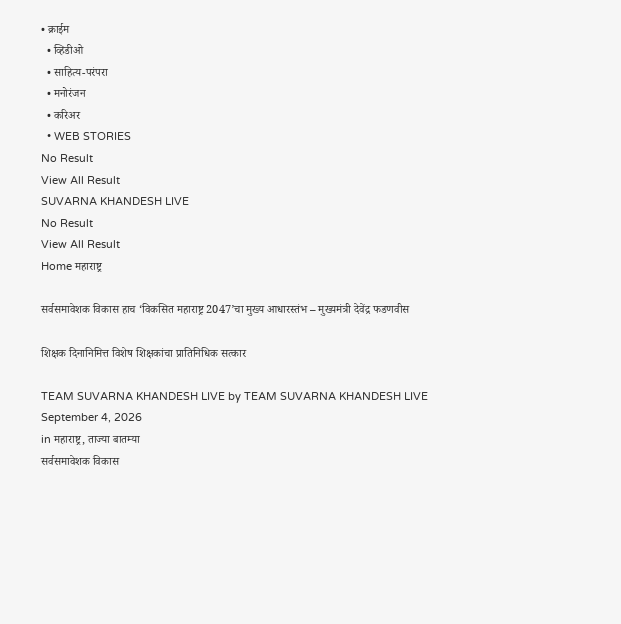• क्राईम
  • व्हिडीओ
  • साहित्य-परंपरा
  • मनोरंजन
  • करिअर
  • WEB STORIES
No Result
View All Result
SUVARNA KHANDESH LIVE
No Result
View All Result
Home महाराष्ट्र

सर्वसमावेशक विकास हाच ‘विकसित महाराष्ट्र 2047’चा मुख्य आधारस्तंभ – मुख्यमंत्री देवेंद्र फडणवीस

शिक्षक दिनानिमित्त विशेष शिक्षकांचा प्रातिनिधिक सत्कार

TEAM SUVARNA KHANDESH LIVE by TEAM SUVARNA KHANDESH LIVE
September 4, 2026
in महाराष्ट्र, ताज्या बातम्या
सर्वसमावेशक विकास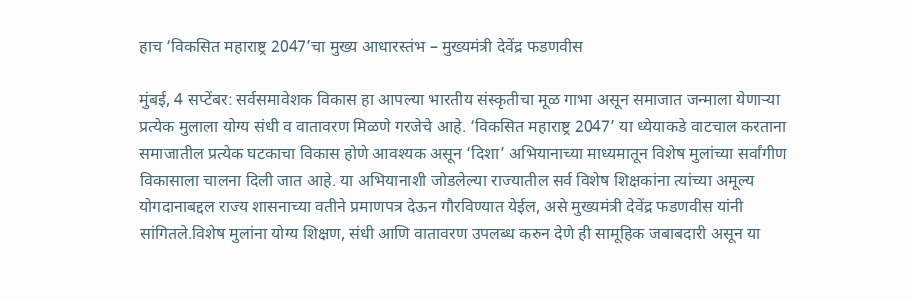हाच ‘विकसित महाराष्ट्र 2047’चा मुख्य आधारस्तंभ – मुख्यमंत्री देवेंद्र फडणवीस

मुंबई, 4 सप्टेंबर: सर्वसमावेशक विकास हा आपल्या भारतीय संस्कृतीचा मूळ गाभा असून समाजात जन्माला येणाऱ्या प्रत्येक मुलाला योग्य संधी व वातावरण मिळणे गरजेचे आहे. ‘विकसित महाराष्ट्र 2047’ या ध्येयाकडे वाटचाल करताना समाजातील प्रत्येक घटकाचा विकास होणे आवश्यक असून ‘दिशा’ अभियानाच्या माध्यमातून विशेष मुलांच्या सर्वांगीण विकासाला चालना दिली जात आहे. या अभियानाशी जोडलेल्या राज्यातील सर्व विशेष शिक्षकांना त्यांच्या अमूल्य योगदानाबद्दल राज्य शासनाच्या वतीने प्रमाणपत्र देऊन गौरविण्यात येईल, असे मुख्यमंत्री देवेंद्र फडणवीस यांनी सांगितले.विशेष मुलांना योग्य शिक्षण, संधी आणि वातावरण उपलब्ध करुन देणे ही सामूहिक जबाबदारी असून या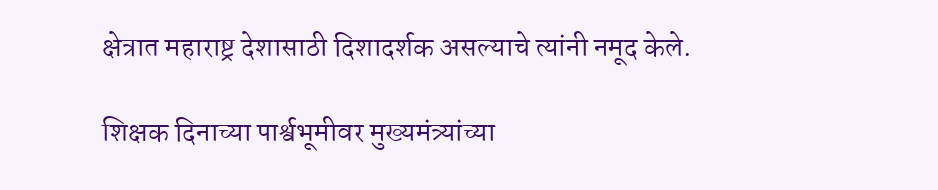क्षेत्रात महाराष्ट्र देशासाठी दिशादर्शक असल्याचे त्यांनी नमूद केले.

शिक्षक दिनाच्या पार्श्वभूमीवर मुख्यमंत्र्यांच्या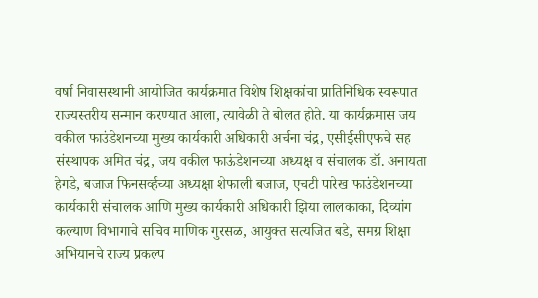वर्षा निवासस्थानी आयोजित कार्यक्रमात विशेष शिक्षकांचा प्रातिनिधिक स्वरूपात राज्यस्तरीय सन्मान करण्यात आला, त्यावेळी ते बोलत होते. या कार्यक्रमास जय वकील फाउंडेशनच्या मुख्य कार्यकारी अधिकारी अर्चना चंद्र, एसीईसीएफचे सह संस्थापक अमित चंद्र, जय वकील फाऊंडेशनच्या अध्यक्ष व संचालक डॉ. अनायता हेगडे, बजाज फिनसर्व्हच्या अध्यक्षा शेफाली बजाज, एचटी पारेख फाउंडेशनच्या कार्यकारी संचालक आणि मुख्य कार्यकारी अधिकारी झिया लालकाका, दिव्यांग कल्याण विभागाचे सचिव माणिक गुरसळ, आयुक्त सत्यजित बडे, समग्र शिक्षा अभियानचे राज्य प्रकल्प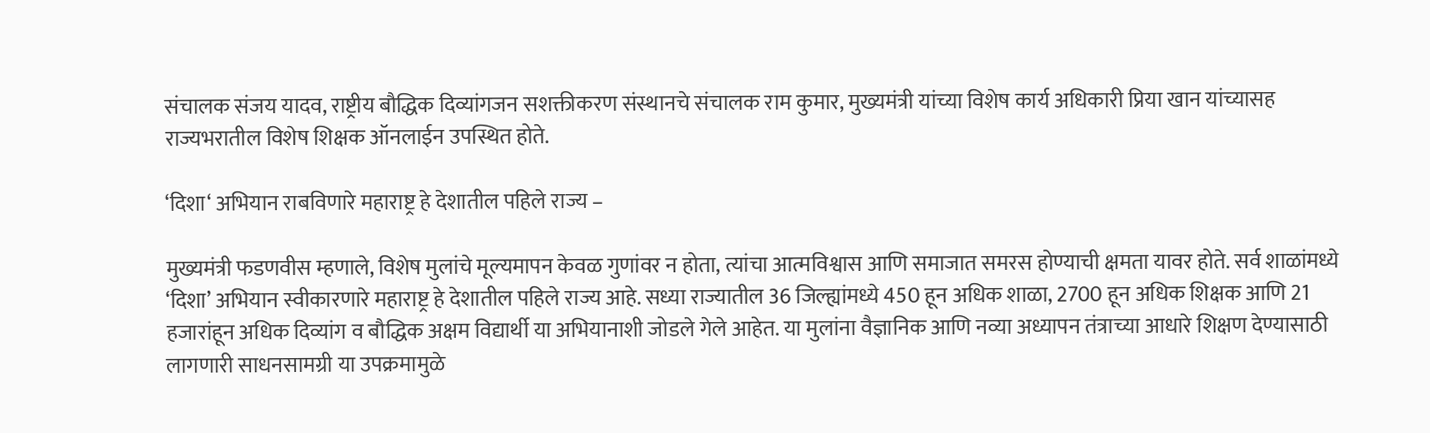संचालक संजय यादव, राष्ट्रीय बौद्धिक दिव्यांगजन सशक्तीकरण संस्थानचे संचालक राम कुमार, मुख्यमंत्री यांच्या विशेष कार्य अधिकारी प्रिया खान यांच्यासह राज्यभरातील विशेष शिक्षक ऑनलाईन उपस्थित होते.

‘दिशा‘ अभियान राबविणारे महाराष्ट्र हे देशातील पहिले राज्य –

मुख्यमंत्री फडणवीस म्हणाले, विशेष मुलांचे मूल्यमापन केवळ गुणांवर न होता, त्यांचा आत्मविश्वास आणि समाजात समरस होण्याची क्षमता यावर होते. सर्व शाळांमध्ये ‘दिशा’ अभियान स्वीकारणारे महाराष्ट्र हे देशातील पहिले राज्य आहे. सध्या राज्यातील 36 जिल्ह्यांमध्ये 450 हून अधिक शाळा, 2700 हून अधिक शिक्षक आणि 21 हजारांहून अधिक दिव्यांग व बौद्धिक अक्षम विद्यार्थी या अभियानाशी जोडले गेले आहेत. या मुलांना वैज्ञानिक आणि नव्या अध्यापन तंत्राच्या आधारे शिक्षण देण्यासाठी लागणारी साधनसामग्री या उपक्रमामुळे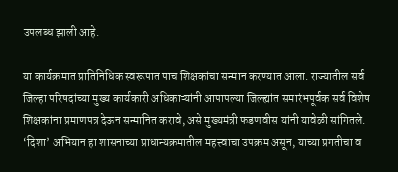उपलब्ध झाली आहे.

या कार्यक्रमात प्रातिनिधिक स्वरूपात पाच शिक्षकांचा सन्मान करण्यात आला. राज्यातील सर्व जिल्हा परिषदांच्या मुख्य कार्यकारी अधिकाऱ्यांनी आपापल्या जिल्ह्यांत समारंभपूर्वक सर्व विशेष शिक्षकांना प्रमाणपत्र देऊन सन्मानित करावे, असे मुख्यमंत्री फडणवीस यांनी यावेळी सांगितले. ‘दिशा’ अभियान हा शासनाच्या प्राधान्यक्रमातील महत्त्वाचा उपक्रम असून, याच्या प्रगतीचा व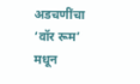अडचणींचा ‘वॉर रूम’ मधून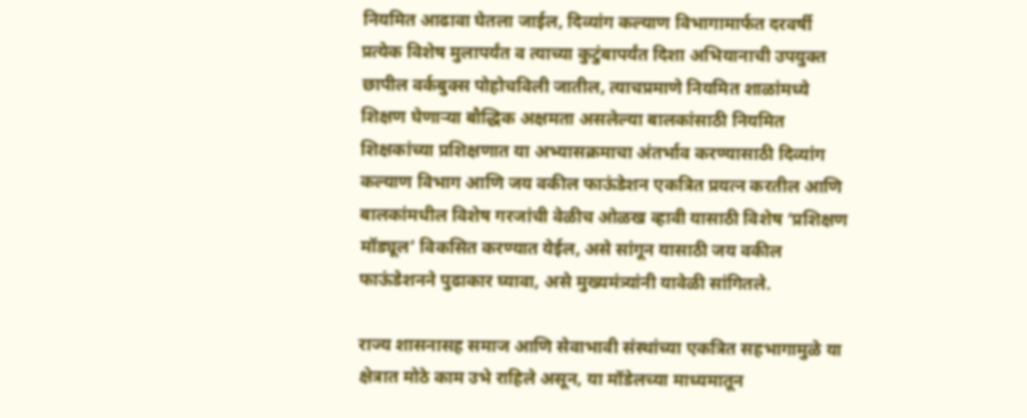नियमित आढावा घेतला जाईल, दिव्यांग कल्याण विभागामार्फत दरवर्षी प्रत्येक विशेष मुलापर्यंत व त्याच्या कुटुंबापर्यंत दिशा अभियानाची उपयुक्त छापील वर्कबुक्स पोहोचविली जातील, त्याचप्रमाणे नियमित शाळांमध्ये शिक्षण घेणाऱ्या बौद्धिक अक्षमता असलेल्या बालकांसाठी नियमित शिक्षकांच्या प्रशिक्षणात या अभ्यासक्रमाचा अंतर्भाव करण्यासाठी दिव्यांग कल्याण विभाग आणि जय वकील फाऊंडेशन एकत्रित प्रयत्न करतील आणि बालकांमधील विशेष गरजांची वेळीच ओळख व्हावी यासाठी विशेष ‘प्रशिक्षण मॉड्यूल’ विकसित करण्यात येईल, असे सांगून यासाठी जय वकील फाऊंडेशनने पुढाकार घ्यावा, असे मुख्यमंत्र्यांनी यावेळी सांगितले.

राज्य शासनासह समाज आणि सेवाभावी संस्थांच्या एकत्रित सहभागामुळे या क्षेत्रात मोठे काम उभे राहिले असून, या मॉडेलच्या माध्यमातून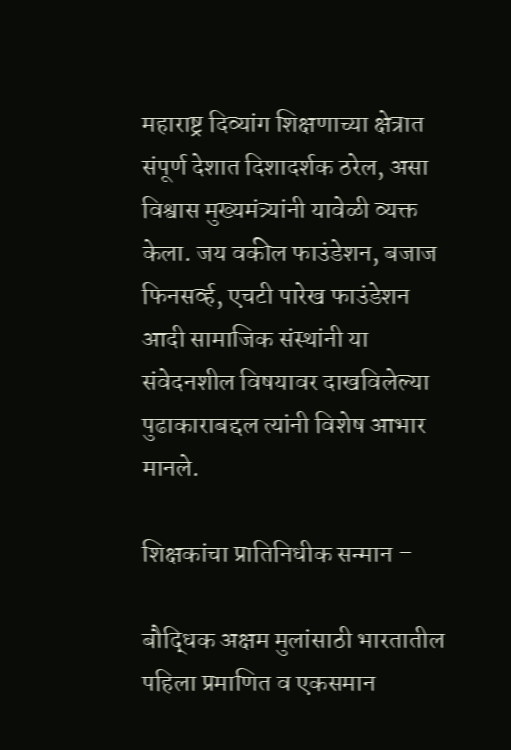महाराष्ट्र दिव्यांग शिक्षणाच्या क्षेत्रात संपूर्ण देशात दिशादर्शक ठरेल, असा विश्वास मुख्यमंत्र्यांनी यावेळी व्यक्त केला. जय वकील फाउंडेशन, बजाज फिनसर्व्ह, एचटी पारेख फाउंडेशन आदी सामाजिक संस्थांनी या संवेदनशील विषयावर दाखविलेल्या पुढाकाराबद्दल त्यांनी विशेष आभार मानले.

शिक्षकांचा प्रातिनिधीक सन्मान –

बौद्धिक अक्षम मुलांसाठी भारतातील पहिला प्रमाणित व एकसमान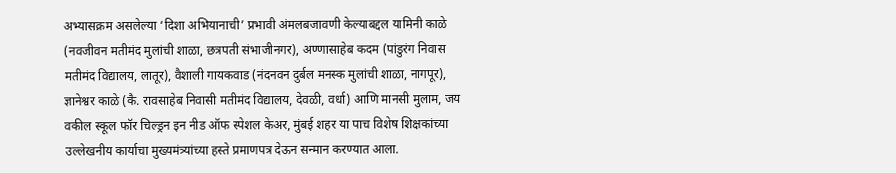अभ्यासक्रम असलेल्या ‘दिशा अभियानाची’ प्रभावी अंमलबजावणी केल्याबद्दल यामिनी काळे (नवजीवन मतीमंद मुलांची शाळा, छत्रपती संभाजीनगर), अण्णासाहेब कदम (पांडुरंग निवास मतीमंद विद्यालय, लातूर), वैशाली गायकवाड (नंदनवन दुर्बल मनस्क मुलांची शाळा, नागपूर), ज्ञानेश्वर काळे (कै. रावसाहेब निवासी मतीमंद विद्यालय, देवळी, वर्धा) आणि मानसी मुलाम, जय वकील स्कूल फॉर चिल्ड्रन इन नीड ऑफ स्पेशल केअर, मुंबई शहर या पाच विशेष शिक्षकांच्या उल्लेखनीय कार्याचा मुख्यमंत्र्यांच्या हस्ते प्रमाणपत्र देऊन सन्मान करण्यात आला.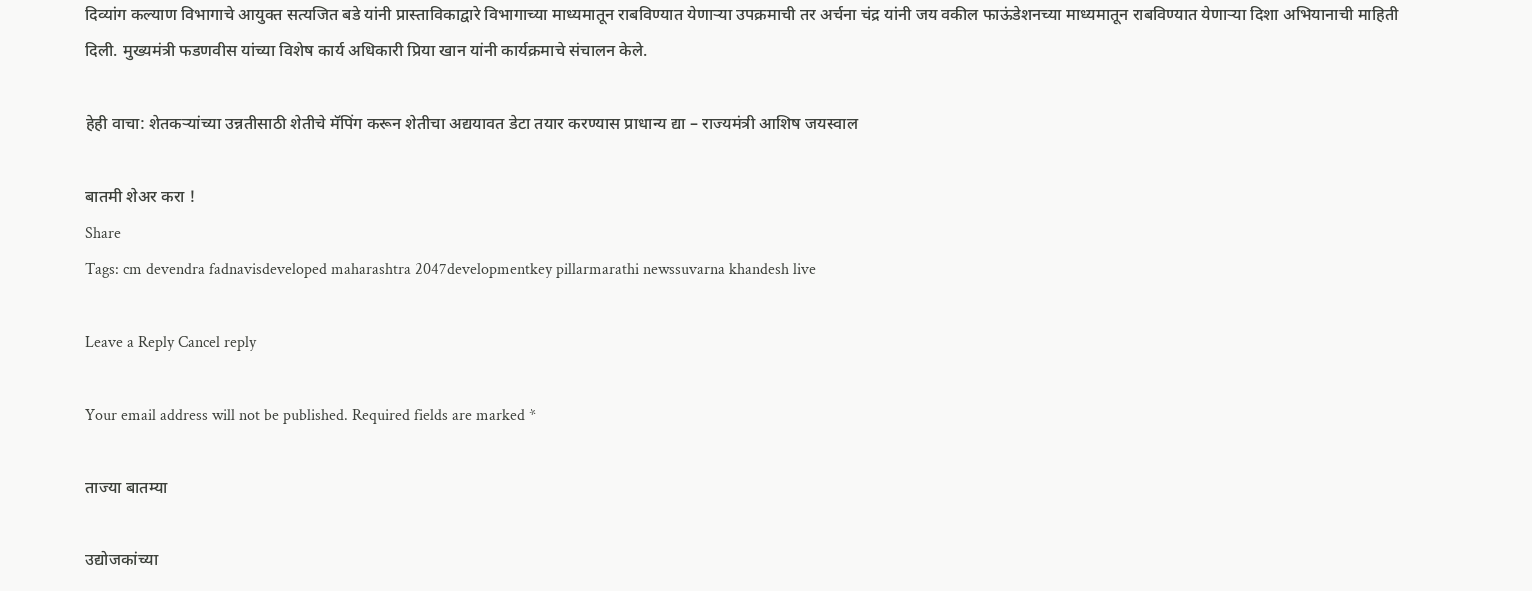दिव्यांग कल्याण विभागाचे आयुक्त सत्यजित बडे यांनी प्रास्ताविकाद्वारे विभागाच्या माध्यमातून राबविण्यात येणाऱ्या उपक्रमाची तर अर्चना चंद्र यांनी जय वकील फाऊंडेशनच्या माध्यमातून राबविण्यात येणाऱ्या दिशा अभियानाची माहिती दिली. मुख्यमंत्री फडणवीस यांच्या विशेष कार्य अधिकारी प्रिया खान यांनी कार्यक्रमाचे संचालन केले.

हेही वाचा: शेतकऱ्यांच्या उन्नतीसाठी शेतीचे मॅपिंग करून शेतीचा अद्ययावत डेटा तयार करण्यास प्राधान्य द्या – राज्यमंत्री आशिष जयस्वाल

बातमी शेअर करा !
Share
Tags: cm devendra fadnavisdeveloped maharashtra 2047developmentkey pillarmarathi newssuvarna khandesh live

Leave a Reply Cancel reply

Your email address will not be published. Required fields are marked *

ताज्या बातम्या

उद्योजकांच्या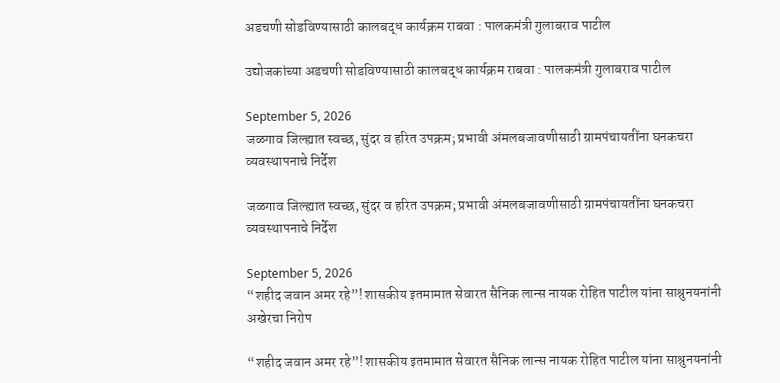अडचणी सोडविण्यासाठी कालबद्ध कार्यक्रम राबवा : पालकमंत्री गुलाबराव पाटील

उद्योजकांच्या अडचणी सोडविण्यासाठी कालबद्ध कार्यक्रम राबवा : पालकमंत्री गुलाबराव पाटील

September 5, 2026
जळगाव जिल्ह्यात स्वच्छ, सुंदर व हरित उपक्रम; प्रभावी अंमलबजावणीसाठी ग्रामपंचायतींना घनकचरा व्यवस्थापनाचे निर्देश

जळगाव जिल्ह्यात स्वच्छ, सुंदर व हरित उपक्रम; प्रभावी अंमलबजावणीसाठी ग्रामपंचायतींना घनकचरा व्यवस्थापनाचे निर्देश

September 5, 2026
“शहीद जवान अमर रहे”! शासकीय इतमामात सेवारत सैनिक लान्स नायक रोहित पाटील यांना साश्रुनयनांनी अखेरचा निरोप

“शहीद जवान अमर रहे”! शासकीय इतमामात सेवारत सैनिक लान्स नायक रोहित पाटील यांना साश्रुनयनांनी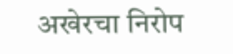अखेरचा निरोप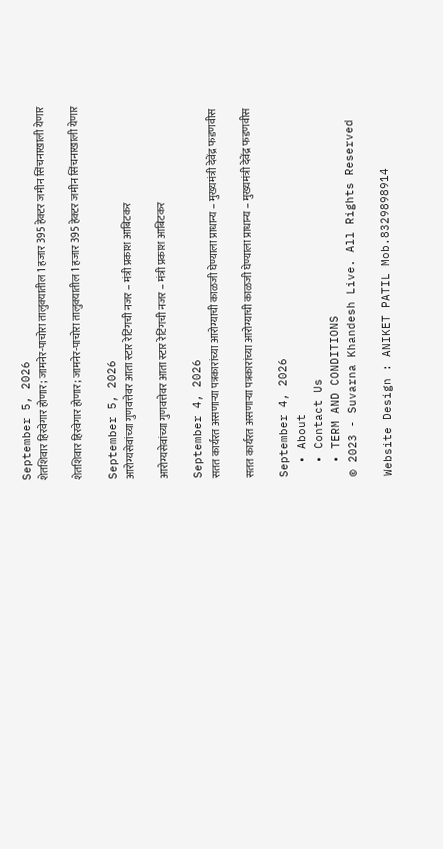September 5, 2026
शेतशिवार हिरवेगार होणार; जामनेर-पाचोरा तालुक्यातील 1 हजार 395 हेक्टर जमीन सिंचनाखाली येणार

शेतशिवार हिरवेगार होणार; जामनेर-पाचोरा तालुक्यातील 1 हजार 395 हेक्टर जमीन सिंचनाखाली येणार

September 5, 2026
आरोग्यसेवांच्या गुणवत्तेवर आता स्टार रेटिंगची नजर – मंत्री प्रकाश आबिटकर

आरोग्यसेवांच्या गुणवत्तेवर आता स्टार रेटिंगची नजर – मंत्री प्रकाश आबिटकर

September 4, 2026
सतत कार्यरत असणाऱ्या पत्रकारांच्या आरोग्याची काळजी घेण्याला प्राधान्य – मुख्यमंत्री देवेंद्र फडणवीस

सतत कार्यरत असणाऱ्या पत्रकारांच्या आरोग्याची काळजी घेण्याला प्राधान्य – मुख्यमंत्री देवेंद्र फडणवीस

September 4, 2026
  • About
  • Contact Us
  • TERM AND CONDITIONS
© 2023 - Suvarna Khandesh Live. All Rights Reserved

Website Design : ANIKET PATIL Mob.8329898914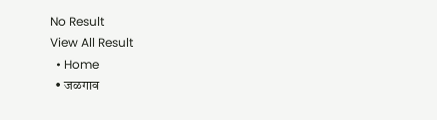No Result
View All Result
  • Home
  • जळगाव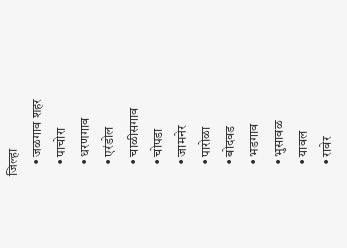जिल्हा
    • जळगाव शहर
    • पाचोरा
    • धरणगाव
    • एरंडोल
    • चाळीसगाव
    • चोपडा
    • जामनेर
    • पारोळा
    • बोदवड
    • भडगाव
    • भुसावळ
    • यावल
    • रावेर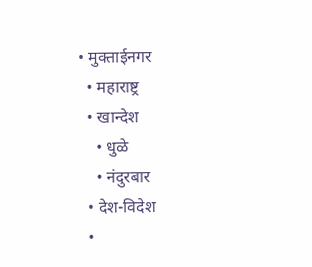• मुक्ताईनगर
  • महाराष्ट्र
  • खान्देश
    • धुळे
    • नंदुरबार
  • देश-विदेश
  •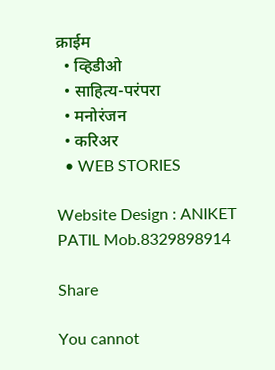क्राईम
  • व्हिडीओ
  • साहित्य-परंपरा
  • मनोरंजन
  • करिअर
  • WEB STORIES

Website Design : ANIKET PATIL Mob.8329898914

Share

You cannot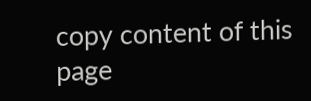copy content of this page